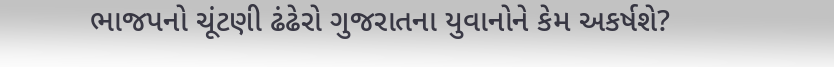ભાજપનો ચૂંટણી ઢંઢેરો ગુજરાતના યુવાનોને કેમ અકર્ષશે?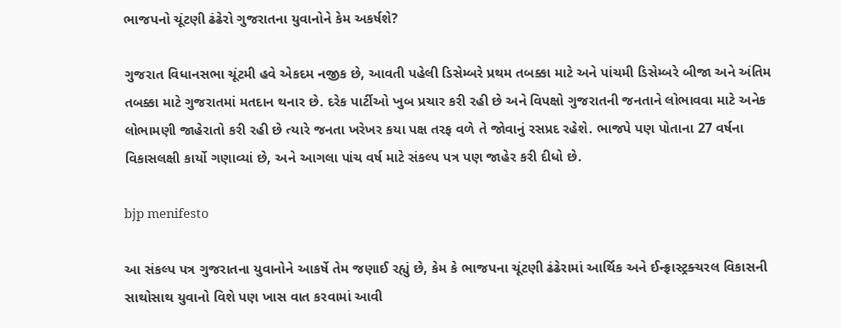ભાજપનો ચૂંટણી ઢંઢેરો ગુજરાતના યુવાનોને કેમ અકર્ષશે?

ગુજરાત વિધાનસભા ચૂંટમી હવે એકદમ નજીક છે, આવતી પહેલી ડિસેમ્બરે પ્રથમ તબક્કા માટે અને પાંચમી ડિસેમ્બરે બીજા અને અંતિમ તબક્કા માટે ગુજરાતમાં મતદાન થનાર છે. દરેક પાર્ટીઓ ખુબ પ્રચાર કરી રહી છે અને વિપક્ષો ગુજરાતની જનતાને લોભાવવા માટે અનેક લોભામણી જાહેરાતો કરી રહી છે ત્યારે જનતા ખરેખર કયા પક્ષ તરફ વળે તે જોવાનું રસપ્રદ રહેશે. ભાજપે પણ પોતાના 27 વર્ષના વિકાસલક્ષી કાર્યો ગણાવ્યાં છે, અને આગલા પાંચ વર્ષ માટે સંકલ્પ પત્ર પણ જાહેર કરી દીધો છે.

bjp menifesto

આ સંકલ્પ પત્ર ગુજરાતના યુવાનોને આકર્ષે તેમ જણાઈ રહ્યું છે, કેમ કે ભાજપના ચૂંટણી ઢંઢેરામાં આર્થિક અને ઈન્ફ્રાસ્ટ્રક્ચરલ વિકાસની સાથોસાથ યુવાનો વિશે પણ ખાસ વાત કરવામાં આવી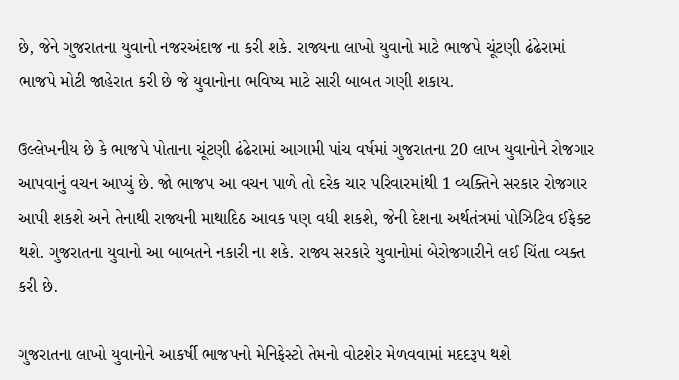છે, જેને ગુજરાતના યુવાનો નજરઅંદાજ ના કરી શકે. રાજ્યના લાખો યુવાનો માટે ભાજપે ચૂંટણી ઢંઢેરામાં ભાજપે મોટી જાહેરાત કરી છે જે યુવાનોના ભવિષ્ય માટે સારી બાબત ગણી શકાય.

ઉલ્લેખનીય છે કે ભાજપે પોતાના ચૂંટણી ઢંઢેરામાં આગામી પાંચ વર્ષમાં ગુજરાતના 20 લાખ યુવાનોને રોજગાર આપવાનું વચન આપ્યું છે. જો ભાજપ આ વચન પાળે તો દરેક ચાર પરિવારમાંથી 1 વ્યક્તિને સરકાર રોજગાર આપી શકશે અને તેનાથી રાજ્યની માથાદિઠ આવક પણ વધી શકશે, જેની દેશના અર્થતંત્રમાં પોઝિટિવ ઈફેક્ટ થશે. ગુજરાતના યુવાનો આ બાબતને નકારી ના શકે. રાજ્ય સરકારે યુવાનોમાં બેરોજગારીને લઈ ચિંતા વ્યક્ત કરી છે.

ગુજરાતના લાખો યુવાનોને આકર્ષી ભાજપનો મેનિફેસ્ટો તેમનો વોટશેર મેળવવામાં મદદરૂપ થશે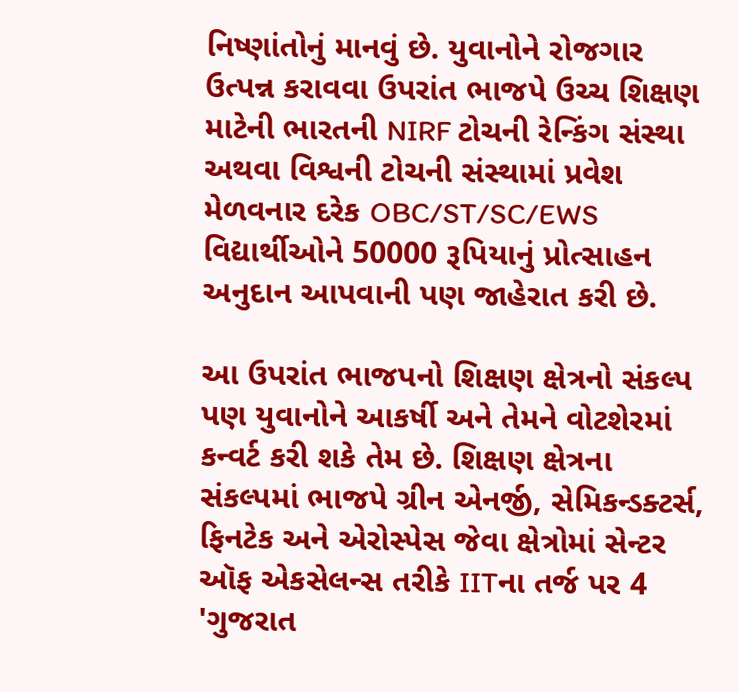નિષ્ણાંતોનું માનવું છે. યુવાનોને રોજગાર ઉત્પન્ન કરાવવા ઉપરાંત ભાજપે ઉચ્ચ શિક્ષણ માટેની ભારતની NIRF ટોચની રેન્કિંગ સંસ્થા અથવા વિશ્વની ટોચની સંસ્થામાં પ્રવેશ મેળવનાર દરેક OBC/ST/SC/EWS વિદ્યાર્થીઓને 50000 રૂપિયાનું પ્રોત્સાહન અનુદાન આપવાની પણ જાહેરાત કરી છે.

આ ઉપરાંત ભાજપનો શિક્ષણ ક્ષેત્રનો સંકલ્પ પણ યુવાનોને આકર્ષી અને તેમને વોટશેરમાં કન્વર્ટ કરી શકે તેમ છે. શિક્ષણ ક્ષેત્રના સંકલ્પમાં ભાજપે ગ્રીન એનર્જી, સેમિકન્ડક્ટર્સ, ફિનટેક અને એરોસ્પેસ જેવા ક્ષેત્રોમાં સેન્ટર ઑફ એકસેલન્સ તરીકે IITના તર્જ પર 4 'ગુજરાત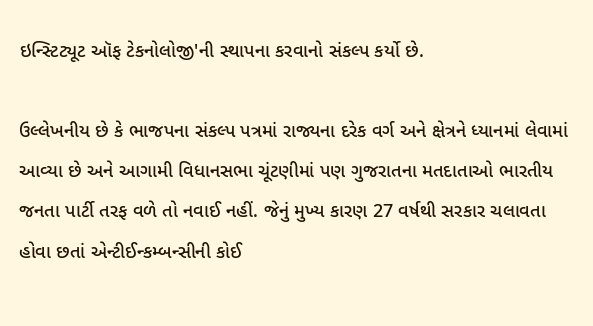ઇન્સ્ટિટ્યૂટ ઑફ ટેકનોલોજી'ની સ્થાપના કરવાનો સંકલ્પ કર્યો છે.

ઉલ્લેખનીય છે કે ભાજપના સંકલ્પ પત્રમાં રાજ્યના દરેક વર્ગ અને ક્ષેત્રને ધ્યાનમાં લેવામાં આવ્યા છે અને આગામી વિધાનસભા ચૂંટણીમાં પણ ગુજરાતના મતદાતાઓ ભારતીય જનતા પાર્ટી તરફ વળે તો નવાઈ નહીં. જેનું મુખ્ય કારણ 27 વર્ષથી સરકાર ચલાવતા હોવા છતાં એન્ટીઈન્કમ્બન્સીની કોઈ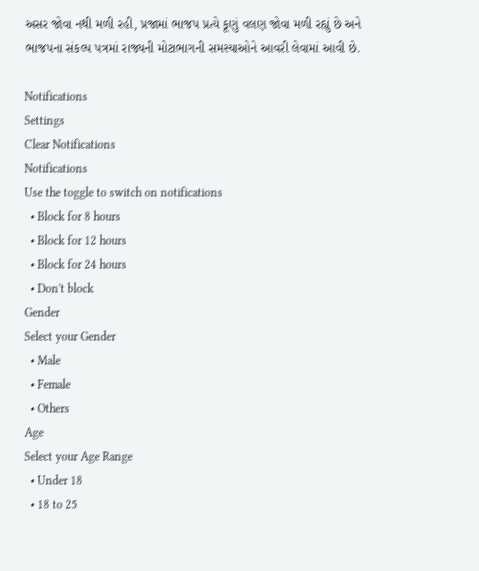અસર જોવા નથી મળી રહી, પ્રજામાં ભાજપ પ્રત્યે કૂણું વલણ જોવા મળી રહ્યું છે અને ભાજપના સંકલ્પ પત્રમાં રાજ્યની મોટાભાગની સમસ્યાઓને આવરી લેવામાં આવી છે.

Notifications
Settings
Clear Notifications
Notifications
Use the toggle to switch on notifications
  • Block for 8 hours
  • Block for 12 hours
  • Block for 24 hours
  • Don't block
Gender
Select your Gender
  • Male
  • Female
  • Others
Age
Select your Age Range
  • Under 18
  • 18 to 25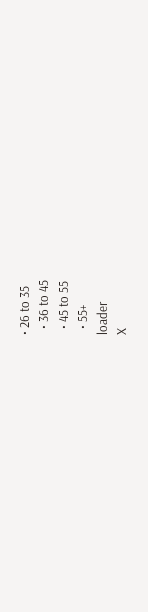• 26 to 35
  • 36 to 45
  • 45 to 55
  • 55+
loader
X